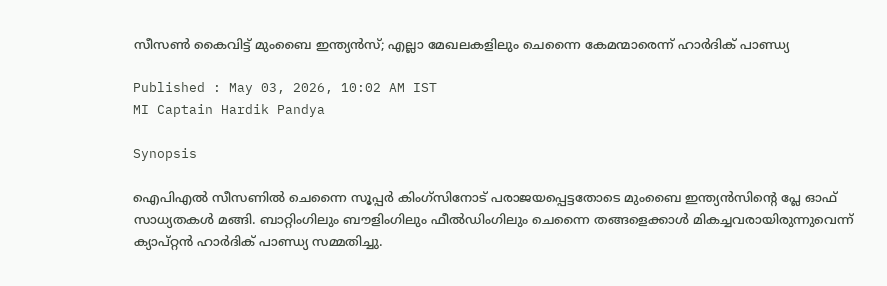സീസണ്‍ കൈവിട്ട് മുംബൈ ഇന്ത്യന്‍സ്; എല്ലാ മേഖലകളിലും ചെന്നൈ കേമന്മാരെന്ന് ഹാര്‍ദിക് പാണ്ഡ്യ

Published : May 03, 2026, 10:02 AM IST
MI Captain Hardik Pandya

Synopsis

ഐപിഎല്‍ സീസണില്‍ ചെന്നൈ സൂപ്പര്‍ കിംഗ്സിനോട് പരാജയപ്പെട്ടതോടെ മുംബൈ ഇന്ത്യന്‍സിന്റെ പ്ലേ ഓഫ് സാധ്യതകള്‍ മങ്ങി. ബാറ്റിംഗിലും ബൗളിംഗിലും ഫീല്‍ഡിംഗിലും ചെന്നൈ തങ്ങളെക്കാള്‍ മികച്ചവരായിരുന്നുവെന്ന് ക്യാപ്റ്റന്‍ ഹാര്‍ദിക് പാണ്ഡ്യ സമ്മതിച്ചു.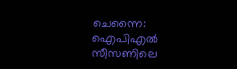ചെന്നൈ: ഐപിഎല്‍ സീസണിലെ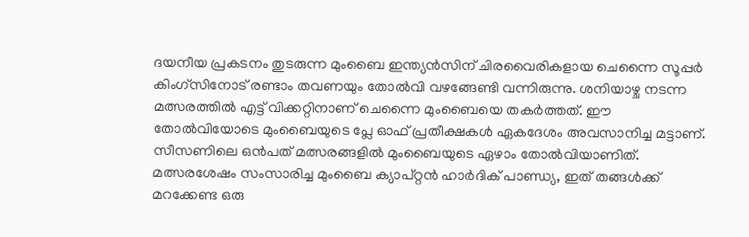ദയനീയ പ്രകടനം തുടരുന്ന മുംബൈ ഇന്ത്യന്‍സിന് ചിരവൈരികളായ ചെന്നൈ സൂപ്പര്‍ കിംഗ്സിനോട് രണ്ടാം തവണയും തോല്‍വി വഴങ്ങേണ്ടി വന്നിരുന്നു. ശനിയാഴ്ച നടന്ന മത്സരത്തില്‍ എട്ട് വിക്കറ്റിനാണ് ചെന്നൈ മുംബൈയെ തകര്‍ത്തത്. ഈ തോല്‍വിയോടെ മുംബൈയുടെ പ്ലേ ഓഫ് പ്രതീക്ഷകള്‍ ഏകദേശം അവസാനിച്ച മട്ടാണ്. സീസണിലെ ഒന്‍പത് മത്സരങ്ങളില്‍ മുംബൈയുടെ ഏഴാം തോല്‍വിയാണിത്. മത്സരശേഷം സംസാരിച്ച മുംബൈ ക്യാപ്റ്റന്‍ ഹാര്‍ദിക് പാണ്ഡ്യ, ഇത് തങ്ങള്‍ക്ക് മറക്കേണ്ട ഒരു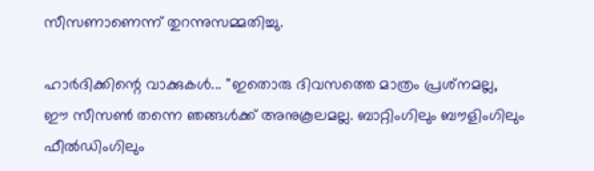സീസണാണെന്ന് തുറന്നുസമ്മതിച്ചു.

ഹാര്‍ദിക്കിന്റെ വാക്കുകള്‍... ''ഇതൊരു ദിവസത്തെ മാത്രം പ്രശ്‌നമല്ല, ഈ സീസണ്‍ തന്നെ ഞങ്ങള്‍ക്ക് അനുകൂലമല്ല. ബാറ്റിംഗിലും ബൗളിംഗിലും ഫീല്‍ഡിംഗിലും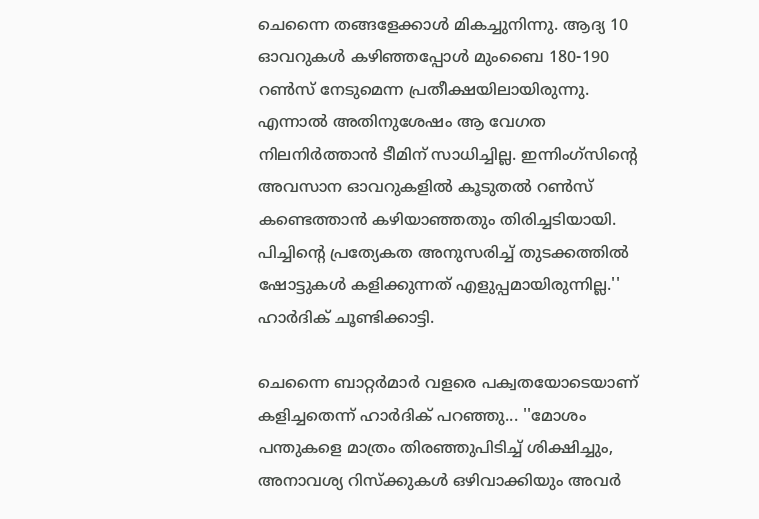ചെന്നൈ തങ്ങളേക്കാള്‍ മികച്ചുനിന്നു. ആദ്യ 10 ഓവറുകള്‍ കഴിഞ്ഞപ്പോള്‍ മുംബൈ 180-190 റണ്‍സ് നേടുമെന്ന പ്രതീക്ഷയിലായിരുന്നു. എന്നാല്‍ അതിനുശേഷം ആ വേഗത നിലനിര്‍ത്താന്‍ ടീമിന് സാധിച്ചില്ല. ഇന്നിംഗ്സിന്റെ അവസാന ഓവറുകളില്‍ കൂടുതല്‍ റണ്‍സ് കണ്ടെത്താന്‍ കഴിയാഞ്ഞതും തിരിച്ചടിയായി. പിച്ചിന്റെ പ്രത്യേകത അനുസരിച്ച് തുടക്കത്തില്‍ ഷോട്ടുകള്‍ കളിക്കുന്നത് എളുപ്പമായിരുന്നില്ല.'' ഹാര്‍ദിക് ചൂണ്ടിക്കാട്ടി.

ചെന്നൈ ബാറ്റര്‍മാര്‍ വളരെ പക്വതയോടെയാണ് കളിച്ചതെന്ന് ഹാര്‍ദിക് പറഞ്ഞു... ''മോശം പന്തുകളെ മാത്രം തിരഞ്ഞുപിടിച്ച് ശിക്ഷിച്ചും, അനാവശ്യ റിസ്‌ക്കുകള്‍ ഒഴിവാക്കിയും അവര്‍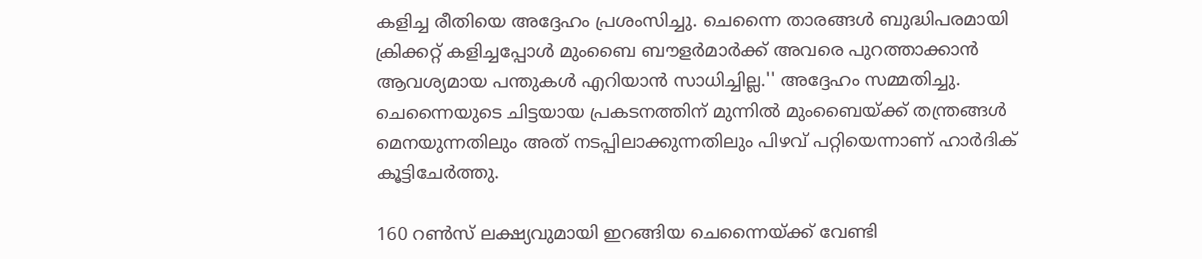കളിച്ച രീതിയെ അദ്ദേഹം പ്രശംസിച്ചു. ചെന്നൈ താരങ്ങള്‍ ബുദ്ധിപരമായി ക്രിക്കറ്റ് കളിച്ചപ്പോള്‍ മുംബൈ ബൗളര്‍മാര്‍ക്ക് അവരെ പുറത്താക്കാന്‍ ആവശ്യമായ പന്തുകള്‍ എറിയാന്‍ സാധിച്ചില്ല.'' അദ്ദേഹം സമ്മതിച്ചു. ചെന്നൈയുടെ ചിട്ടയായ പ്രകടനത്തിന് മുന്നില്‍ മുംബൈയ്ക്ക് തന്ത്രങ്ങള്‍ മെനയുന്നതിലും അത് നടപ്പിലാക്കുന്നതിലും പിഴവ് പറ്റിയെന്നാണ് ഹാര്‍ദിക് കൂട്ടിചേര്‍ത്തു.

160 റണ്‍സ് ലക്ഷ്യവുമായി ഇറങ്ങിയ ചെന്നൈയ്ക്ക് വേണ്ടി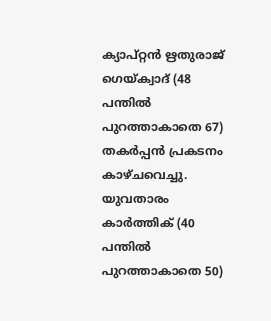ക്യാപ്റ്റന്‍ ഋതുരാജ് ഗെയ്ക്വാദ് (48 പന്തില്‍ പുറത്താകാതെ 67) തകര്‍പ്പന്‍ പ്രകടനം കാഴ്ചവെച്ചു. യുവതാരം കാര്‍ത്തിക് (40 പന്തില്‍ പുറത്താകാതെ 50)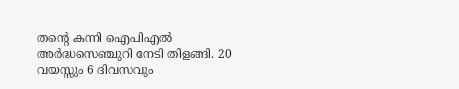തന്റെ കന്നി ഐപിഎല്‍ അര്‍ദ്ധസെഞ്ചുറി നേടി തിളങ്ങി. 20 വയസ്സും 6 ദിവസവും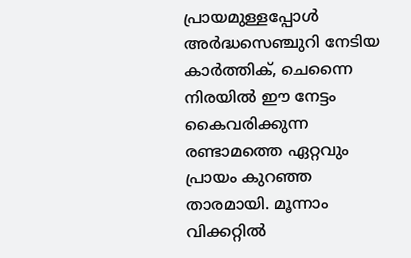പ്രായമുള്ളപ്പോള്‍ അര്‍ദ്ധസെഞ്ചുറി നേടിയ കാര്‍ത്തിക്, ചെന്നൈ നിരയില്‍ ഈ നേട്ടം കൈവരിക്കുന്ന രണ്ടാമത്തെ ഏറ്റവും പ്രായം കുറഞ്ഞ താരമായി. മൂന്നാം വിക്കറ്റില്‍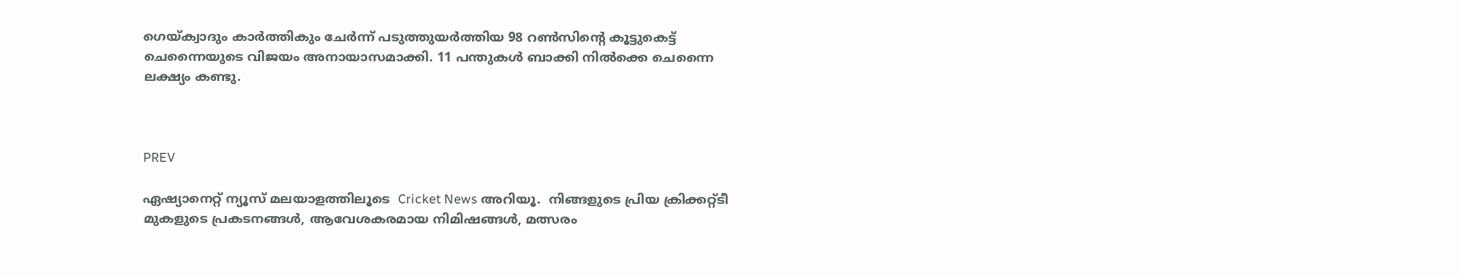ഗെയ്ക്വാദും കാര്‍ത്തികും ചേര്‍ന്ന് പടുത്തുയര്‍ത്തിയ 98 റണ്‍സിന്റെ കൂട്ടുകെട്ട് ചെന്നൈയുടെ വിജയം അനായാസമാക്കി. 11 പന്തുകള്‍ ബാക്കി നില്‍ക്കെ ചെന്നൈ ലക്ഷ്യം കണ്ടു.



PREV

ഏഷ്യാനെറ്റ് ന്യൂസ് മലയാളത്തിലൂടെ  Cricket News അറിയൂ.  നിങ്ങളുടെ പ്രിയ ക്രിക്കറ്റ്ടീ മുകളുടെ പ്രകടനങ്ങൾ, ആവേശകരമായ നിമിഷങ്ങൾ, മത്സരം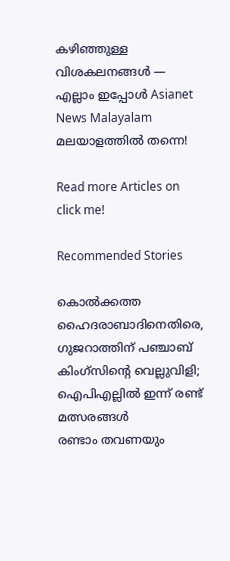കഴിഞ്ഞുള്ള വിശകലനങ്ങൾ — എല്ലാം ഇപ്പോൾ Asianet News Malayalam മലയാളത്തിൽ തന്നെ!

Read more Articles on
click me!

Recommended Stories

കൊല്‍ക്കത്ത ഹൈദരാബാദിനെതിരെ, ഗുജറാത്തിന് പഞ്ചാബ് കിംഗ്‌സിന്റെ വെല്ലുവിളി; ഐപിഎല്ലില്‍ ഇന്ന് രണ്ട് മത്സരങ്ങള്‍
രണ്ടാം തവണയും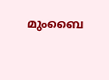മുംബൈ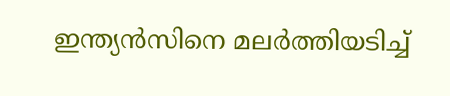ഇന്ത്യന്‍സിനെ മലര്‍ത്തിയടിച്ച്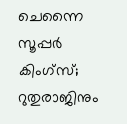ചെന്നൈ സൂപ്പര്‍ കിംഗ്‌സ്; റുതുരാജിനും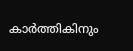കാര്‍ത്തികിനും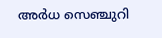അര്‍ധ സെഞ്ചുറി